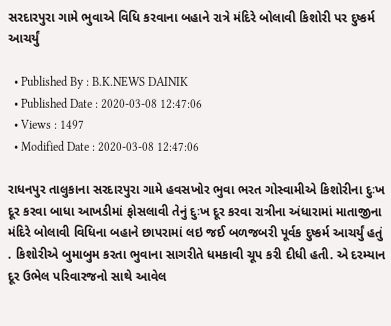સરદારપુરા ગામે ભુવાએ વિધિ કરવાના બહાને રાત્રે મંદિરે બોલાવી કિશોરી પર દુષ્કર્મ આચર્યું

  • Published By : B.K.NEWS DAINIK
  • Published Date : 2020-03-08 12:47:06
  • Views : 1497
  • Modified Date : 2020-03-08 12:47:06

રાધનપુર તાલુકાના સરદારપુરા ગામે હવસખોર ભુવા ભરત ગોસ્વામીએ કિશોરીના દુઃખ દૂર કરવા બાધા આખડીમાં ફોસલાવી તેનું દુઃખ દૂર કરવા રાત્રીના અંધારામાં માતાજીના મંદિરે બોલાવી વિધિના બહાને છાપરામાં લઇ જઈ બળજબરી પૂર્વક દુષ્કર્મ આચર્યું હતું . કિશોરીએ બુમાબુમ કરતા ભુવાના સાગરીતે ધમકાવી ચૂપ કરી દીધી હતી. એ દરમ્યાન દૂર ઉભેલ પરિવારજનો સાથે આવેલ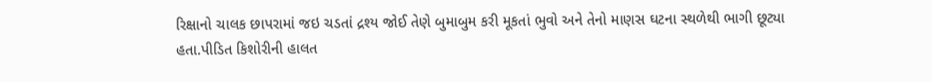રિક્ષાનો ચાલક છાપરામાં જઇ ચડતાં દ્રશ્ય જોઈ તેણે બુમાબુમ કરી મૂકતાં ભુવો અને તેનો માણસ ઘટના સ્થળેથી ભાગી છૂટ્યા હતા.પીડિત કિશોરીની હાલત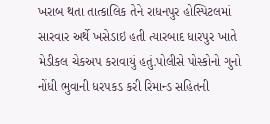ખરાબ થતા તાત્કાલિક તેને રાધનપુર હોસ્પિટલમાં સારવાર અર્થે ખસેડાઇ હતી ત્યારબાદ ધારપુર ખાતે મેડીકલ ચેકઅપ કરાવાયું હતું.પોલીસે પોસ્કોનો ગુનો નોંધી ભુવાની ધરપકડ કરી રિમાન્ડ સહિતની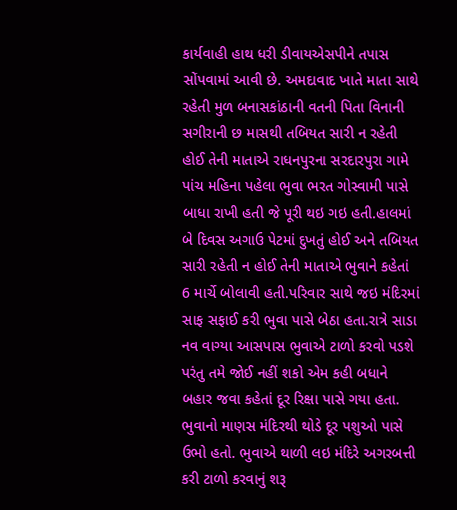કાર્યવાહી હાથ ધરી ડીવાયએસપીને તપાસ સોંપવામાં આવી છે. અમદાવાદ ખાતે માતા સાથે રહેતી મુળ બનાસકાંઠાની વતની પિતા વિનાની સગીરાની છ માસથી તબિયત સારી ન રહેતી હોઈ તેની માતાએ રાધનપુરના સરદારપુરા ગામે પાંચ મહિના પહેલા ભુવા ભરત ગોસ્વામી પાસે બાધા રાખી હતી જે પૂરી થઇ ગઇ હતી.હાલમાં બે દિવસ અગાઉ પેટમાં દુખતું હોઈ અને તબિયત સારી રહેતી ન હોઈ તેની માતાએ ભુવાને કહેતાં 6 માર્ચે બોલાવી હતી.પરિવાર સાથે જઇ મંદિરમાં સાફ સફાઈ કરી ભુવા પાસે બેઠા હતા.રાત્રે સાડા નવ વાગ્યા આસપાસ ભુવાએ ટાળો કરવો પડશે પરંતુ તમે જોઈ નહીં શકો એમ કહી બધાને બહાર જવા કહેતાં દૂર રિક્ષા પાસે ગયા હતા. ભુવાનો માણસ મંદિરથી થોડે દૂર પશુઓ પાસે ઉભો હતો. ભુવાએ થાળી લઇ મંદિરે અગરબત્તી કરી ટાળો કરવાનું શરૂ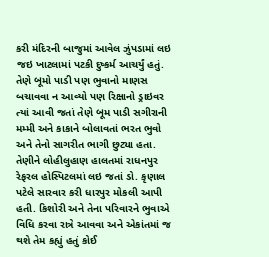કરી મંદિરની બાજુમાં આવેલ ઝુંપડામાં લઇ જઇ ખાટલામાં પટકી દુષ્કર્મ આચર્યું હતું. તેણે બૂમો પાડી પણ ભુવાનો માણસ બચાવવા ન આવ્યો પણ રિક્ષાનો ડ્રાઇવર ત્યાં આવી જતાં તેણે બૂમ પાડી સગીરાની મમ્મી અને કાકાને બોલાવતાં ભરત ભુવો અને તેનો સાગરીત ભાગી છુટ્યા હતા. તેણીને લોહીલુહાણ હાલતમાં રાધનપુર રેફરલ હોસ્પિટલમાં લઇ જતાં ડો. કૃણાલ પટેલે સારવાર કરી ધારપુર મોકલી આપી હતી. કિશોરી અને તેના પરિવારને ભુવાએ વિધિ કરવા રાત્રે આવવા અને એકાંતમાં જ થશે તેમ કહ્યું હતું કોઈ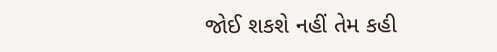જોઈ શકશે નહીં તેમ કહી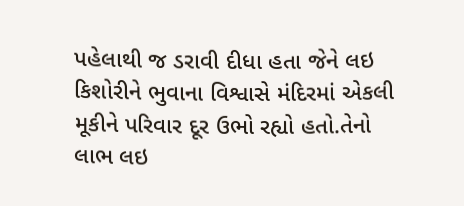પહેલાથી જ ડરાવી દીધા હતા જેને લઇ કિશોરીને ભુવાના વિશ્વાસે મંદિરમાં એકલી મૂકીને પરિવાર દૂર ઉભો રહ્યો હતો.તેનો લાભ લઇ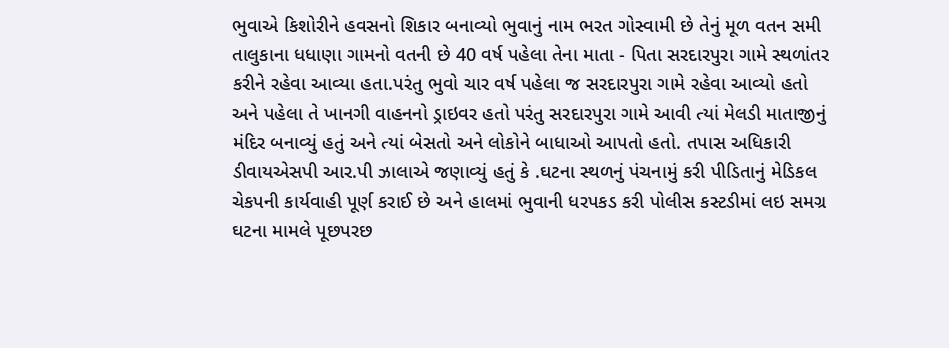ભુવાએ કિશોરીને હવસનો શિકાર બનાવ્યો ભુવાનું નામ ભરત ગોસ્વામી છે તેનું મૂળ વતન સમી તાલુકાના ધધાણા ગામનો વતની છે 40 વર્ષ પહેલા તેના માતા - પિતા સરદારપુરા ગામે સ્થળાંતર કરીને રહેવા આવ્યા હતા.પરંતુ ભુવો ચાર વર્ષ પહેલા જ સરદારપુરા ગામે રહેવા આવ્યો હતો અને પહેલા તે ખાનગી વાહનનો ડ્રાઇવર હતો પરંતુ સરદારપુરા ગામે આવી ત્યાં મેલડી માતાજીનું મંદિર બનાવ્યું હતું અને ત્યાં બેસતો અને લોકોને બાધાઓ આપતો હતો. તપાસ અધિકારી ડીવાયએસપી આર.પી ઝાલાએ જણાવ્યું હતું કે .ઘટના સ્થળનું પંચનામું કરી પીડિતાનું મેડિકલ ચેકપની કાર્યવાહી પૂર્ણ કરાઈ છે અને હાલમાં ભુવાની ધરપકડ કરી પોલીસ કસ્ટડીમાં લઇ સમગ્ર ઘટના મામલે પૂછપરછ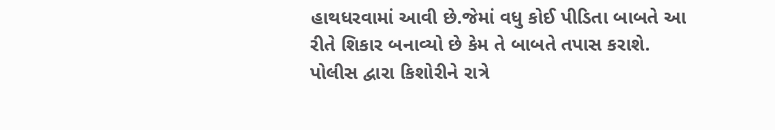હાથધરવામાં આવી છે.જેમાં વધુ કોઈ પીડિતા બાબતે આ રીતે શિકાર બનાવ્યો છે કેમ તે બાબતે તપાસ કરાશે. પોલીસ દ્વારા કિશોરીને રાત્રે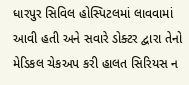ધારપુર સિવિલ હોસ્પિટલમાં લાવવામાં આવી હતી અને સવારે ડોક્ટર દ્વારા તેનો મેડિકલ ચેકઅપ કરી હાલત સિરિયસ ન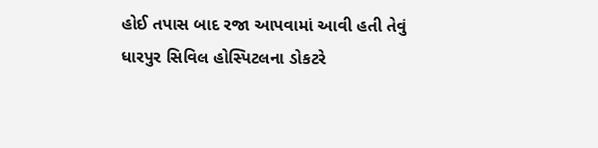હોઈ તપાસ બાદ રજા આપવામાં આવી હતી તેવું ધારપુર સિવિલ હોસ્પિટલના ડોકટરે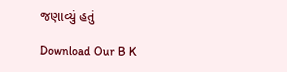જણાવ્યું હતું

Download Our B K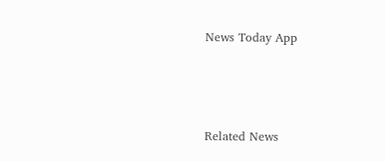News Today App



Related News